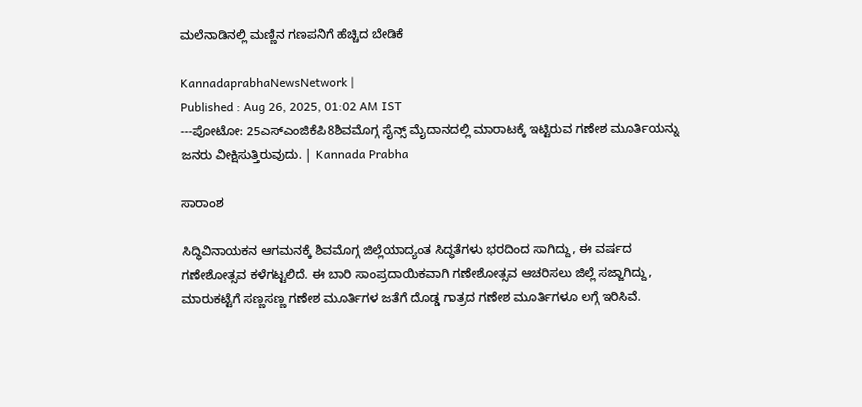ಮಲೆನಾಡಿನಲ್ಲಿ ಮಣ್ಣಿನ ಗಣಪನಿಗೆ ಹೆಚ್ಚಿದ ಬೇಡಿಕೆ

KannadaprabhaNewsNetwork |
Published : Aug 26, 2025, 01:02 AM IST
---ಪೋಟೋ: 25ಎಸ್ಎಂಜಿಕೆಪಿ8ಶಿವಮೊಗ್ಗ ಸೈನ್ಸ್‌ ಮೈದಾನದಲ್ಲಿ ಮಾರಾಟಕ್ಕೆ ಇಟ್ಟಿರುವ ಗಣೇಶ ಮೂರ್ತಿಯನ್ನು ಜನರು ವೀಕ್ಷಿಸುತ್ತಿರುವುದು. | Kannada Prabha

ಸಾರಾಂಶ

ಸಿದ್ಧಿವಿನಾಯಕನ ಆಗಮನಕ್ಕೆ ಶಿವಮೊಗ್ಗ ಜಿಲ್ಲೆಯಾದ್ಯಂತ ಸಿದ್ಧತೆಗಳು ಭರದಿಂದ ಸಾಗಿದ್ದು, ಈ ವರ್ಷದ ಗಣೇಶೋತ್ಸವ ಕಳೆಗಟ್ಟಲಿದೆ. ಈ ಬಾರಿ ಸಾಂಪ್ರದಾಯಿಕವಾಗಿ ಗಣೇಶೋತ್ಸವ ಆಚರಿಸಲು ಜಿಲ್ಲೆ ಸಜ್ಜಾಗಿದ್ದು, ಮಾರುಕಟ್ಟೆಗೆ ಸಣ್ಣಸಣ್ಣ ಗಣೇಶ ಮೂರ್ತಿಗಳ ಜತೆಗೆ ದೊಡ್ಡ ಗಾತ್ರದ ಗಣೇಶ ಮೂರ್ತಿಗಳೂ ಲಗ್ಗೆ ಇರಿಸಿವೆ.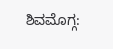ಶಿವಮೊಗ್ಗ: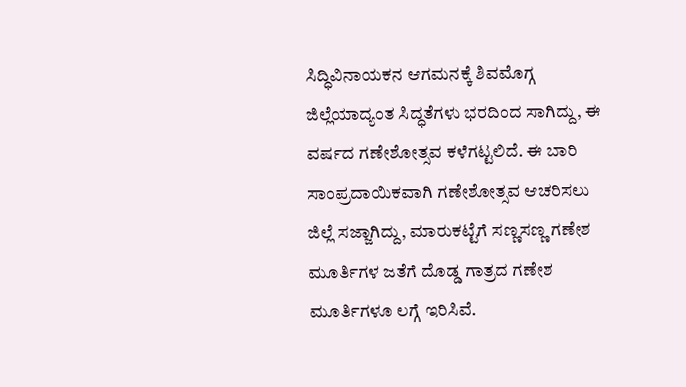ಸಿದ್ಧಿವಿನಾಯಕನ ಆಗಮನಕ್ಕೆ ಶಿವಮೊಗ್ಗ ಜಿಲ್ಲೆಯಾದ್ಯಂತ ಸಿದ್ಧತೆಗಳು ಭರದಿಂದ ಸಾಗಿದ್ದು, ಈ ವರ್ಷದ ಗಣೇಶೋತ್ಸವ ಕಳೆಗಟ್ಟಲಿದೆ. ಈ ಬಾರಿ ಸಾಂಪ್ರದಾಯಿಕವಾಗಿ ಗಣೇಶೋತ್ಸವ ಆಚರಿಸಲು ಜಿಲ್ಲೆ ಸಜ್ಜಾಗಿದ್ದು, ಮಾರುಕಟ್ಟೆಗೆ ಸಣ್ಣಸಣ್ಣ ಗಣೇಶ ಮೂರ್ತಿಗಳ ಜತೆಗೆ ದೊಡ್ಡ ಗಾತ್ರದ ಗಣೇಶ ಮೂರ್ತಿಗಳೂ ಲಗ್ಗೆ ಇರಿಸಿವೆ.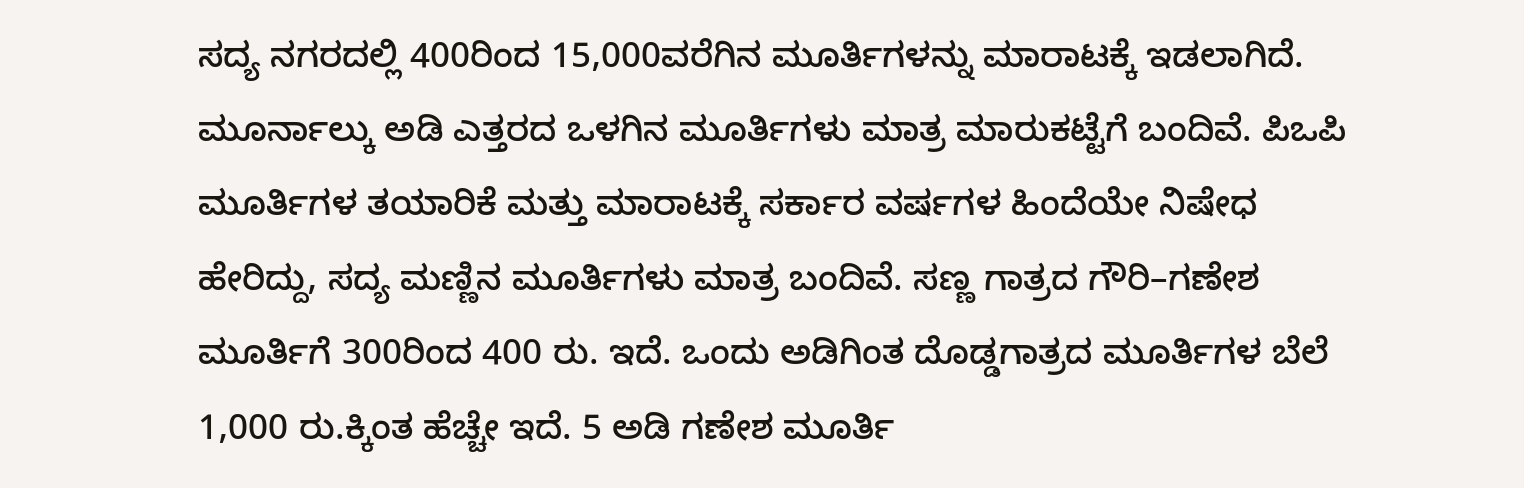ಸದ್ಯ ನಗರದಲ್ಲಿ 400ರಿಂದ 15,000ವರೆಗಿನ ಮೂರ್ತಿಗಳನ್ನು ಮಾರಾಟಕ್ಕೆ ಇಡಲಾಗಿದೆ. ಮೂರ್ನಾಲ್ಕು ಅಡಿ ಎತ್ತರದ ಒಳಗಿನ ಮೂರ್ತಿಗಳು ಮಾತ್ರ ಮಾರುಕಟ್ಟೆಗೆ ಬಂದಿವೆ. ಪಿಒಪಿ ಮೂರ್ತಿಗಳ ತಯಾರಿಕೆ ಮತ್ತು ಮಾರಾಟಕ್ಕೆ ಸರ್ಕಾರ ವರ್ಷಗಳ ಹಿಂದೆಯೇ ನಿಷೇಧ ಹೇರಿದ್ದು, ಸದ್ಯ ಮಣ್ಣಿನ ಮೂರ್ತಿಗಳು ಮಾತ್ರ ಬಂದಿವೆ. ಸಣ್ಣ ಗಾತ್ರದ ಗೌರಿ–ಗಣೇಶ ಮೂರ್ತಿಗೆ 300ರಿಂದ 400 ರು. ಇದೆ. ಒಂದು ಅಡಿಗಿಂತ ದೊಡ್ಡಗಾತ್ರದ ಮೂರ್ತಿಗಳ ಬೆಲೆ 1,000 ರು.ಕ್ಕಿಂತ ಹೆಚ್ಚೇ ಇದೆ. 5 ಅಡಿ ಗಣೇಶ ಮೂರ್ತಿ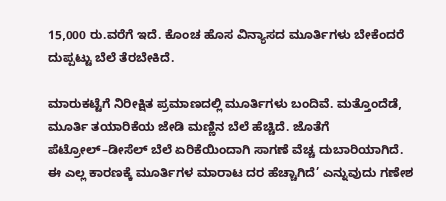15,000 ರು.ವರೆಗೆ ಇದೆ. ಕೊಂಚ ಹೊಸ ವಿನ್ಯಾಸದ ಮೂರ್ತಿಗಳು ಬೇಕೆಂದರೆ ದುಪ್ಪಟ್ಟು ಬೆಲೆ ತೆರಬೇಕಿದೆ.

ಮಾರುಕಟ್ಟೆಗೆ ನಿರೀಕ್ಷಿತ ಪ್ರಮಾಣದಲ್ಲಿ ಮೂರ್ತಿಗಳು ಬಂದಿವೆ. ಮತ್ತೊಂದೆಡೆ, ಮೂರ್ತಿ ತಯಾರಿಕೆಯ ಜೇಡಿ ಮಣ್ಣಿನ ಬೆಲೆ ಹೆಚ್ಚಿದೆ. ಜೊತೆಗೆ ಪೆಟ್ರೋಲ್‌–ಡೀಸೆಲ್‌ ಬೆಲೆ ಏರಿಕೆಯಿಂದಾಗಿ ಸಾಗಣೆ ವೆಚ್ಚ ದುಬಾರಿಯಾಗಿದೆ. ಈ ಎಲ್ಲ ಕಾರಣಕ್ಕೆ ಮೂರ್ತಿಗಳ ಮಾರಾಟ ದರ ಹೆಚ್ಚಾಗಿದೆ’ ಎನ್ನುವುದು ಗಣೇಶ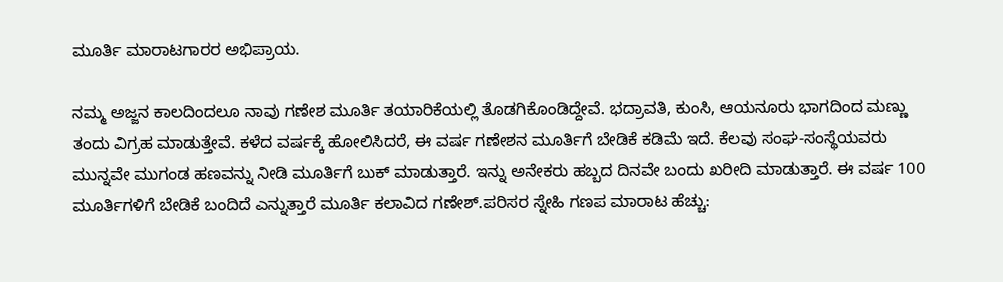ಮೂರ್ತಿ ಮಾರಾಟಗಾರರ ಅಭಿಪ್ರಾಯ.

ನಮ್ಮ ಅಜ್ಜನ ಕಾಲದಿಂದಲೂ ನಾವು ಗಣೇಶ ಮೂರ್ತಿ ತಯಾರಿಕೆಯಲ್ಲಿ ತೊಡಗಿಕೊಂಡಿದ್ದೇವೆ. ಭದ್ರಾವತಿ, ಕುಂಸಿ, ಆಯನೂರು ಭಾಗದಿಂದ ಮಣ್ಣು ತಂದು ವಿಗ್ರಹ ಮಾಡುತ್ತೇವೆ. ಕಳೆದ ವರ್ಷಕ್ಕೆ ಹೋಲಿಸಿದರೆ, ಈ ವರ್ಷ ಗಣೇಶನ ಮೂರ್ತಿಗೆ ಬೇಡಿಕೆ ಕಡಿಮೆ ಇದೆ. ಕೆಲವು ಸಂಘ-ಸಂಸ್ಥೆಯವರು ಮುನ್ನವೇ ಮುಗಂಡ ಹಣವನ್ನು ನೀಡಿ ಮೂರ್ತಿಗೆ ಬುಕ್‌ ಮಾಡುತ್ತಾರೆ. ಇನ್ನು ಅನೇಕರು ಹಬ್ಬದ ದಿನವೇ ಬಂದು ಖರೀದಿ ಮಾಡುತ್ತಾರೆ. ಈ ವರ್ಷ 100 ಮೂರ್ತಿಗಳಿಗೆ ಬೇಡಿಕೆ ಬಂದಿದೆ ಎನ್ನುತ್ತಾರೆ ಮೂರ್ತಿ ಕಲಾವಿದ ಗಣೇಶ್‌.ಪರಿಸರ ಸ್ನೇಹಿ ಗಣಪ ಮಾರಾಟ ಹೆಚ್ಚು: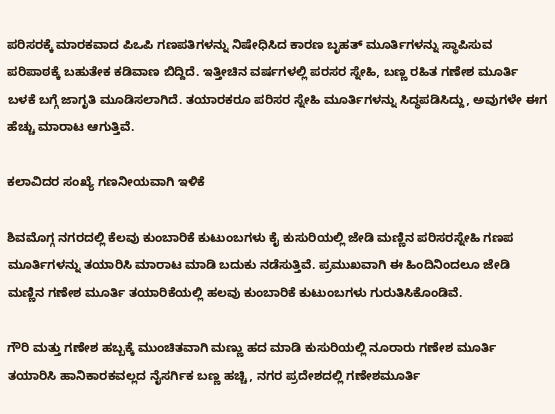ಪರಿಸರಕ್ಕೆ ಮಾರಕವಾದ ಪಿಒಪಿ ಗಣಪತಿಗಳನ್ನು ನಿಷೇಧಿಸಿದ ಕಾರಣ ಬೃಹತ್ ಮೂರ್ತಿಗಳನ್ನು ಸ್ಥಾಪಿಸುವ ಪರಿಪಾಠಕ್ಕೆ ಬಹುತೇಕ ಕಡಿವಾಣ ಬಿದ್ದಿದೆ. ಇತ್ತೀಚಿನ ವರ್ಷಗಳಲ್ಲಿ ಪರಸರ ಸ್ನೇಹಿ, ಬಣ್ಣ ರಹಿತ ಗಣೇಶ ಮೂರ್ತಿ ಬಳಕೆ ಬಗ್ಗೆ ಜಾಗೃತಿ ಮೂಡಿಸಲಾಗಿದೆ. ತಯಾರಕರೂ ಪರಿಸರ ಸ್ನೇಹಿ ಮೂರ್ತಿಗಳನ್ನು ಸಿದ್ಧಪಡಿಸಿದ್ದು, ಅವುಗಳೇ ಈಗ ಹೆಚ್ಚು ಮಾರಾಟ ಆಗುತ್ತಿವೆ.

ಕಲಾವಿದರ ಸಂಖ್ಯೆ ಗಣನೀಯವಾಗಿ ಇಳಿಕೆ

ಶಿವಮೊಗ್ಗ ನಗರದಲ್ಲಿ ಕೆಲವು ಕುಂಬಾರಿಕೆ ಕುಟುಂಬಗಳು ಕೈ ಕುಸುರಿಯಲ್ಲಿ ಜೇಡಿ ಮಣ್ಣಿನ ಪರಿಸರಸ್ನೇಹಿ ಗಣಪ ಮೂರ್ತಿಗಳನ್ನು ತಯಾರಿಸಿ ಮಾರಾಟ ಮಾಡಿ ಬದುಕು ನಡೆಸುತ್ತಿವೆ. ಪ್ರಮುಖವಾಗಿ ಈ ಹಿಂದಿನಿಂದಲೂ ಜೇಡಿ ಮಣ್ಣಿನ ಗಣೇಶ ಮೂರ್ತಿ ತಯಾರಿಕೆಯಲ್ಲಿ ಹಲವು ಕುಂಬಾರಿಕೆ ಕುಟುಂಬಗಳು ಗುರುತಿಸಿಕೊಂಡಿವೆ.

ಗೌರಿ ಮತ್ತು ಗಣೇಶ ಹಬ್ಬಕ್ಕೆ ಮುಂಚಿತವಾಗಿ ಮಣ್ಣು ಹದ ಮಾಡಿ ಕುಸುರಿಯಲ್ಲಿ ನೂರಾರು ಗಣೇಶ ಮೂರ್ತಿ ತಯಾರಿಸಿ ಹಾನಿಕಾರಕವಲ್ಲದ ನೈಸರ್ಗಿಕ ಬಣ್ಣ ಹಚ್ಚಿ, ನಗರ ಪ್ರದೇಶದಲ್ಲಿ ಗಣೇಶಮೂರ್ತಿ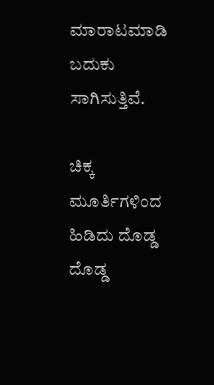ಮಾರಾಟಮಾಡಿ ಬದುಕು ಸಾಗಿಸುತ್ತಿವೆ.

ಚಿಕ್ಕ ಮೂರ್ತಿಗಳಿಂದ ಹಿಡಿದು ದೊಡ್ಡ ದೊಡ್ಡ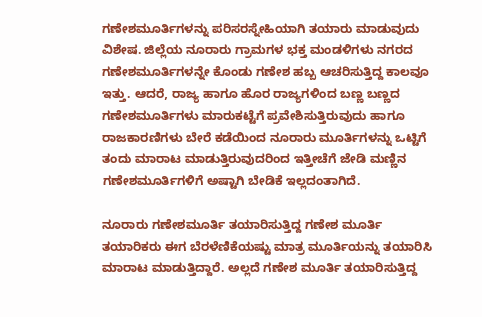ಗಣೇಶಮೂರ್ತಿಗಳನ್ನು ಪರಿಸರಸ್ನೇಹಿಯಾಗಿ ತಯಾರು ಮಾಡುವುದು ವಿಶೇಷ. ಜಿಲ್ಲೆಯ ನೂರಾರು ಗ್ರಾಮಗಳ ಭಕ್ತ ಮಂಡಳಿಗಳು ನಗರದ ಗಣೇಶಮೂರ್ತಿಗಳನ್ನೇ ಕೊಂಡು ಗಣೇಶ ಹಬ್ಬ ಆಚರಿಸುತ್ತಿದ್ದ ಕಾಲವೂ ಇತ್ತು. ಆದರೆ, ರಾಜ್ಯ ಹಾಗೂ ಹೊರ ರಾಜ್ಯಗಳಿಂದ ಬಣ್ಣ ಬಣ್ಣದ ಗಣೇಶಮೂರ್ತಿಗಳು ಮಾರುಕಟ್ಟೆಗೆ ಪ್ರವೇಶಿಸುತ್ತಿರುವುದು ಹಾಗೂ ರಾಜಕಾರಣಿಗಳು ಬೇರೆ ಕಡೆಯಿಂದ ನೂರಾರು ಮೂರ್ತಿಗಳನ್ನು ಒಟ್ಟಿಗೆ ತಂದು ಮಾರಾಟ ಮಾಡುತ್ತಿರುವುದರಿಂದ ಇತ್ತೀಚೆಗೆ ಜೇಡಿ ಮಣ್ಣಿನ ಗಣೇಶಮೂರ್ತಿಗಳಿಗೆ ಅಷ್ಟಾಗಿ ಬೇಡಿಕೆ ಇಲ್ಲದಂತಾಗಿದೆ.

ನೂರಾರು ಗಣೇಶಮೂರ್ತಿ ತಯಾರಿಸುತ್ತಿದ್ದ ಗಣೇಶ ಮೂರ್ತಿ ತಯಾರಿಕರು ಈಗ ಬೆರಳೆಣಿಕೆಯಷ್ಟು ಮಾತ್ರ ಮೂರ್ತಿಯನ್ನು ತಯಾರಿಸಿ ಮಾರಾಟ ಮಾಡುತ್ತಿದ್ದಾರೆ. ಅಲ್ಲದೆ ಗಣೇಶ ಮೂರ್ತಿ ತಯಾರಿಸುತ್ತಿದ್ದ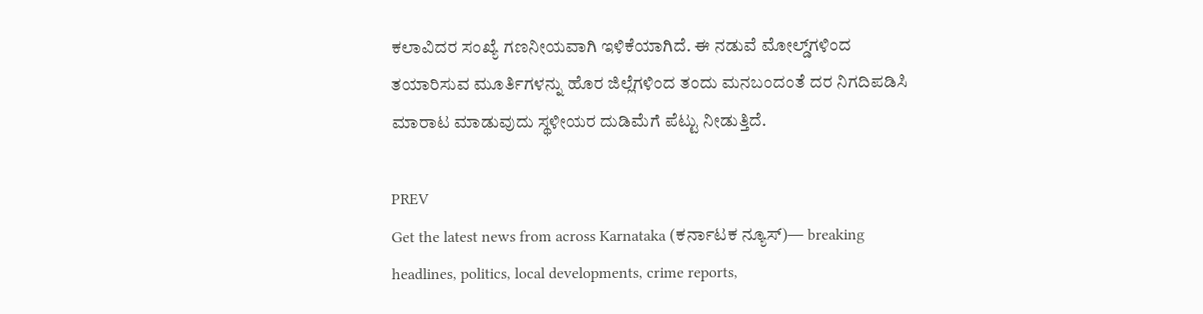ಕಲಾವಿದರ ಸಂಖ್ಯೆ ಗಣನೀಯವಾಗಿ ಇಳಿಕೆಯಾಗಿದೆ. ಈ ನಡುವೆ ಮೋಲ್ಡ್‌ಗಳಿಂದ ತಯಾರಿಸುವ ಮೂರ್ತಿಗಳನ್ನು ಹೊರ ಜಿಲ್ಲೆಗಳಿಂದ ತಂದು ಮನಬಂದಂತೆ ದರ ನಿಗದಿಪಡಿಸಿ ಮಾರಾಟ ಮಾಡುವುದು ಸ್ಥಳೀಯರ ದುಡಿಮೆಗೆ ಪೆಟ್ಟು ನೀಡುತ್ತಿದೆ.

PREV
Get the latest news from across Karnataka (ಕರ್ನಾಟಕ ನ್ಯೂಸ್)— breaking headlines, politics, local developments, crime reports,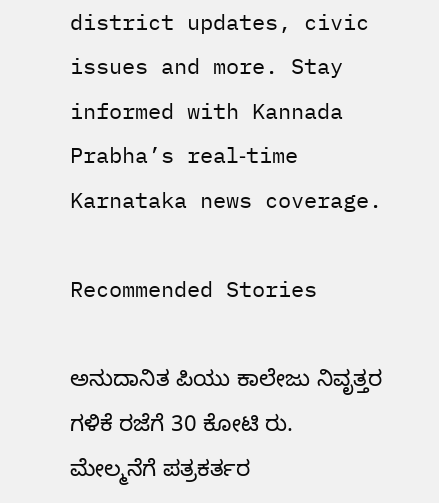district updates, civic issues and more. Stay informed with Kannada Prabha’s real‑time Karnataka news coverage.

Recommended Stories

ಅನುದಾನಿತ ಪಿಯು ಕಾಲೇಜು ನಿವೃತ್ತರ ಗಳಿಕೆ ರಜೆಗೆ 30 ಕೋಟಿ ರು.
ಮೇಲ್ಮನೆಗೆ ಪತ್ರಕರ್ತರ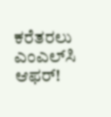ಕರೆತರಲು ಎಂಎಲ್‌ಸಿ ಆಫರ್‌!